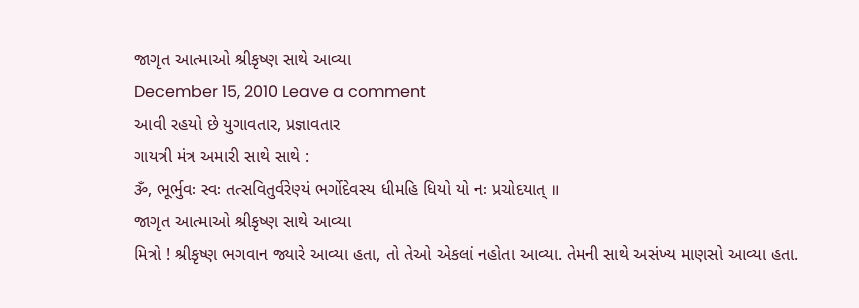જાગૃત આત્માઓ શ્રીકૃષ્ણ સાથે આવ્યા
December 15, 2010 Leave a comment
આવી રહયો છે યુગાવતાર, પ્રજ્ઞાવતાર
ગાયત્રી મંત્ર અમારી સાથે સાથે :
ૐ, ભૂર્ભુવઃ સ્વઃ તત્સવિતુર્વરેણ્યં ભર્ગોદેવસ્ય ધીમહિ ધિયો યો નઃ પ્રચોદયાત્ ॥
જાગૃત આત્માઓ શ્રીકૃષ્ણ સાથે આવ્યા
મિત્રો ! શ્રીકૃષ્ણ ભગવાન જ્યારે આવ્યા હતા, તો તેઓ એકલાં નહોતા આવ્યા. તેમની સાથે અસંખ્ય માણસો આવ્યા હતા.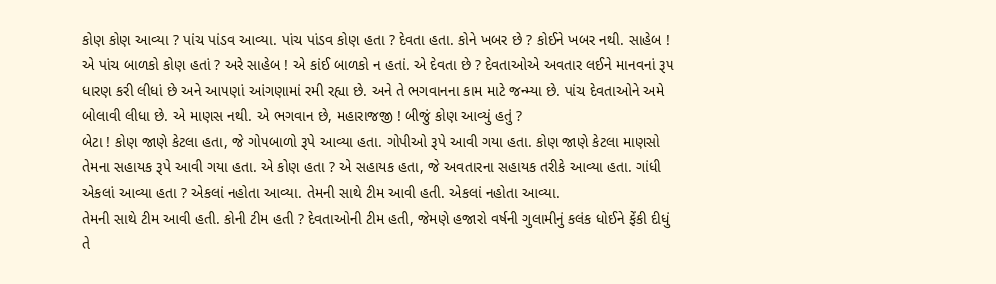કોણ કોણ આવ્યા ? પાંચ પાંડવ આવ્યા. પાંચ પાંડવ કોણ હતા ? દેવતા હતા. કોને ખબર છે ? કોઈને ખબર નથી. સાહેબ ! એ પાંચ બાળકો કોણ હતાં ? અરે સાહેબ ! એ કાંઈ બાળકો ન હતાં. એ દેવતા છે ? દેવતાઓએ અવતાર લઈને માનવનાં રૂ૫ ધારણ કરી લીધાં છે અને આ૫ણાં આંગણામાં રમી રહ્યા છે. અને તે ભગવાનના કામ માટે જન્મ્યા છે. પાંચ દેવતાઓને અમે બોલાવી લીધા છે. એ માણસ નથી. એ ભગવાન છે, મહારાજજી ! બીજું કોણ આવ્યું હતું ?
બેટા ! કોણ જાણે કેટલા હતા, જે ગો૫બાળો રૂપે આવ્યા હતા. ગોપીઓ રૂપે આવી ગયા હતા. કોણ જાણે કેટલા માણસો તેમના સહાયક રૂપે આવી ગયા હતા. એ કોણ હતા ? એ સહાયક હતા, જે અવતારના સહાયક તરીકે આવ્યા હતા. ગાંધી એકલાં આવ્યા હતા ? એકલાં નહોતા આવ્યા. તેમની સાથે ટીમ આવી હતી. એકલાં નહોતા આવ્યા.
તેમની સાથે ટીમ આવી હતી. કોની ટીમ હતી ? દેવતાઓની ટીમ હતી, જેમણે હજારો વર્ષની ગુલામીનું કલંક ધોઈને ફેંકી દીધું તે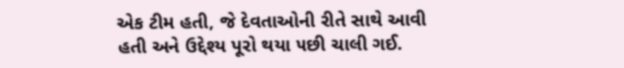એક ટીમ હતી, જે દેવતાઓની રીતે સાથે આવી હતી અને ઉદ્દેશ્ય પૂરો થયા ૫છી ચાલી ગઈ.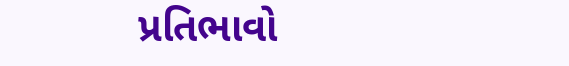પ્રતિભાવો